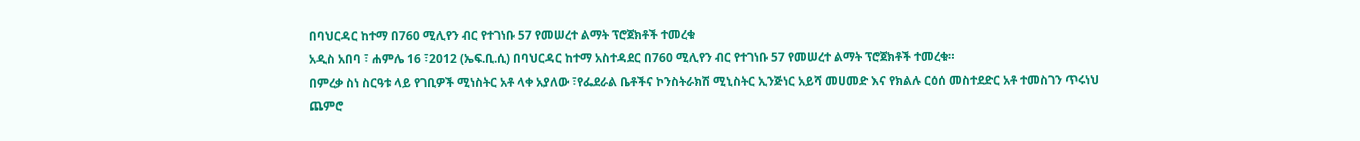በባህርዳር ከተማ በ760 ሚሊየን ብር የተገነቡ 57 የመሠረተ ልማት ፕሮጀክቶች ተመረቁ
አዲስ አበባ ፣ ሐምሌ 16 ፣2012 (ኤፍ.ቢ.ሲ) በባህርዳር ከተማ አስተዳደር በ760 ሚሊየን ብር የተገነቡ 57 የመሠረተ ልማት ፕሮጀክቶች ተመረቁ።
በምረቃ ስነ ስርዓቱ ላይ የገቢዎች ሚነስትር አቶ ላቀ አያለው ፣የፌደራል ቤቶችና ኮንስትራክሽ ሚኒስትር ኢንጅነር አይሻ መሀመድ እና የክልሉ ርዕሰ መስተደድር አቶ ተመስገን ጥሩነህ ጨምሮ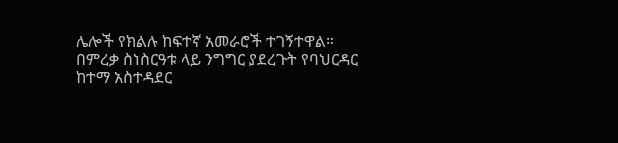ሌሎች የክልሉ ከፍተኛ አመራሮች ተገኝተዋል።
በምረቃ ስነስርዓቱ ላይ ንግግር ያደረጉት የባህርዳር ከተማ አስተዳደር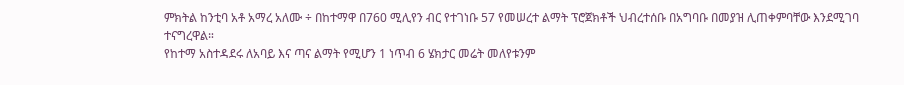ምክትል ከንቲባ አቶ አማረ አለሙ ÷ በከተማዋ በ760 ሚሊየን ብር የተገነቡ 57 የመሠረተ ልማት ፕሮጀክቶች ህብረተሰቡ በአግባቡ በመያዝ ሊጠቀምባቸው እንደሚገባ ተናግረዋል።
የከተማ አስተዳደሩ ለአባይ እና ጣና ልማት የሚሆን 1 ነጥብ 6 ሄክታር መሬት መለየቱንም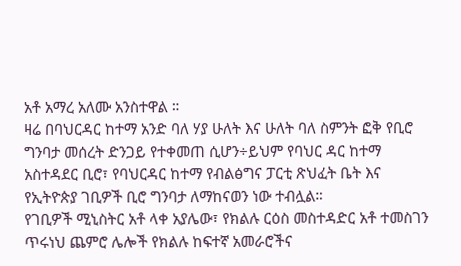አቶ አማረ አለሙ አንስተዋል ።
ዛሬ በባህርዳር ከተማ አንድ ባለ ሃያ ሁለት እና ሁለት ባለ ስምንት ፎቅ የቢሮ ግንባታ መሰረት ድንጋይ የተቀመጠ ሲሆን÷ይህም የባህር ዳር ከተማ አስተዳደር ቢሮ፣ የባህርዳር ከተማ የብልፅግና ፓርቲ ጽህፈት ቤት እና የኢትዮጵያ ገቢዎች ቢሮ ግንባታ ለማከናወን ነው ተብሏል።
የገቢዎች ሚኒስትር አቶ ላቀ አያሌው፣ የክልሉ ርዕስ መስተዳድር አቶ ተመስገን ጥሩነህ ጨምሮ ሌሎች የክልሉ ከፍተኛ አመራሮችና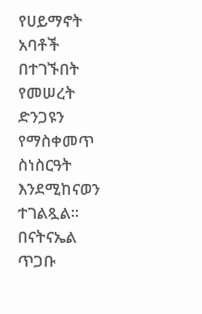የሀይማኖት አባቶች በተገኙበት የመሠረት ድንጋዩን የማስቀመጥ ስነስርዓት እንደሚከናወን ተገልጿል።
በናትናኤል ጥጋቡ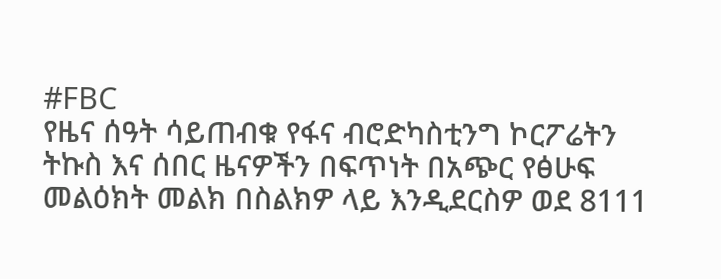#FBC
የዜና ሰዓት ሳይጠብቁ የፋና ብሮድካስቲንግ ኮርፖሬትን ትኩስ እና ሰበር ዜናዎችን በፍጥነት በአጭር የፅሁፍ መልዕክት መልክ በስልክዎ ላይ እንዲደርስዎ ወደ 8111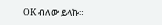OK ብለው ይላኩ።